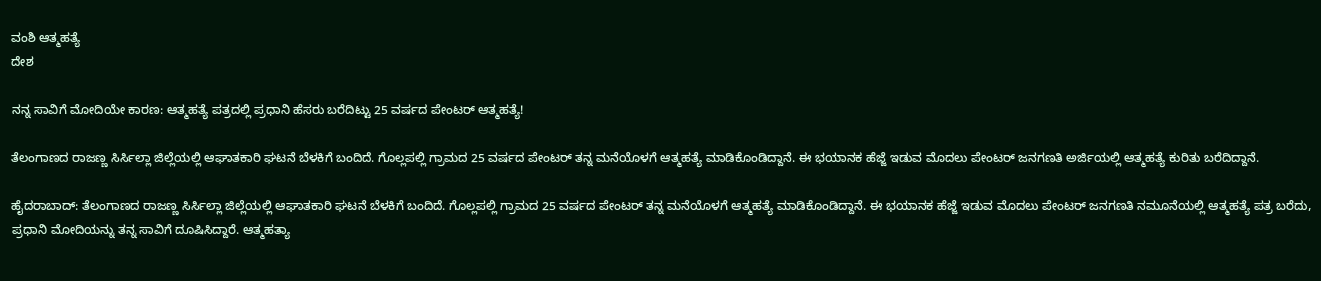ವಂಶಿ ಆತ್ಮಹತ್ಯೆ
ದೇಶ

ನನ್ನ ಸಾವಿಗೆ ಮೋದಿಯೇ ಕಾರಣ: ಆತ್ಮಹತ್ಯೆ ಪತ್ರದಲ್ಲಿ ಪ್ರಧಾನಿ ಹೆಸರು ಬರೆದಿಟ್ಟು 25 ವರ್ಷದ ಪೇಂಟರ್ ಆತ್ಮಹತ್ಯೆ!

ತೆಲಂಗಾಣದ ರಾಜಣ್ಣ ಸಿರ್ಸಿಲ್ಲಾ ಜಿಲ್ಲೆಯಲ್ಲಿ ಆಘಾತಕಾರಿ ಘಟನೆ ಬೆಳಕಿಗೆ ಬಂದಿದೆ. ಗೊಲ್ಲಪಲ್ಲಿ ಗ್ರಾಮದ 25 ವರ್ಷದ ಪೇಂಟರ್ ತನ್ನ ಮನೆಯೊಳಗೆ ಆತ್ಮಹತ್ಯೆ ಮಾಡಿಕೊಂಡಿದ್ದಾನೆ. ಈ ಭಯಾನಕ ಹೆಜ್ಜೆ ಇಡುವ ಮೊದಲು ಪೇಂಟರ್ ಜನಗಣತಿ ಅರ್ಜಿಯಲ್ಲಿ ಆತ್ಮಹತ್ಯೆ ಕುರಿತು ಬರೆದಿದ್ದಾನೆ.

ಹೈದರಾಬಾದ್: ತೆಲಂಗಾಣದ ರಾಜಣ್ಣ ಸಿರ್ಸಿಲ್ಲಾ ಜಿಲ್ಲೆಯಲ್ಲಿ ಆಘಾತಕಾರಿ ಘಟನೆ ಬೆಳಕಿಗೆ ಬಂದಿದೆ. ಗೊಲ್ಲಪಲ್ಲಿ ಗ್ರಾಮದ 25 ವರ್ಷದ ಪೇಂಟರ್ ತನ್ನ ಮನೆಯೊಳಗೆ ಆತ್ಮಹತ್ಯೆ ಮಾಡಿಕೊಂಡಿದ್ದಾನೆ. ಈ ಭಯಾನಕ ಹೆಜ್ಜೆ ಇಡುವ ಮೊದಲು ಪೇಂಟರ್ ಜನಗಣತಿ ನಮೂನೆಯಲ್ಲಿ ಆತ್ಮಹತ್ಯೆ ಪತ್ರ ಬರೆದು, ಪ್ರಧಾನಿ ಮೋದಿಯನ್ನು ತನ್ನ ಸಾವಿಗೆ ದೂಷಿಸಿದ್ದಾರೆ. ಆತ್ಮಹತ್ಯಾ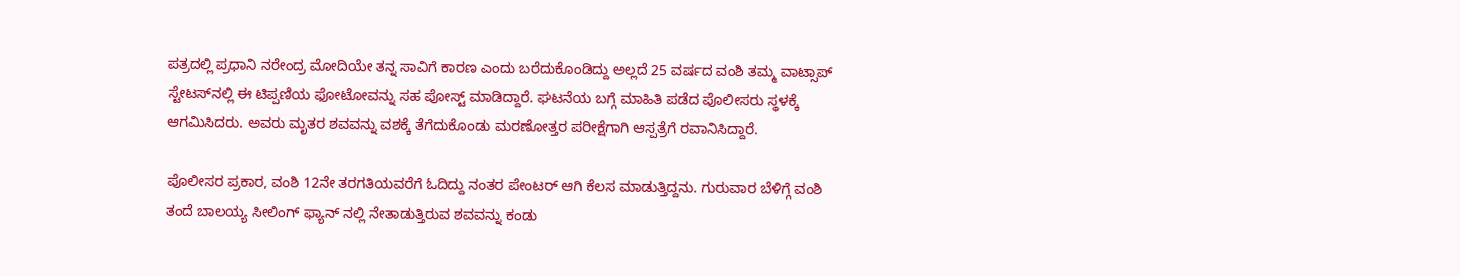ಪತ್ರದಲ್ಲಿ ಪ್ರಧಾನಿ ನರೇಂದ್ರ ಮೋದಿಯೇ ತನ್ನ ಸಾವಿಗೆ ಕಾರಣ ಎಂದು ಬರೆದುಕೊಂಡಿದ್ದು ಅಲ್ಲದೆ 25 ವರ್ಷದ ವಂಶಿ ತಮ್ಮ ವಾಟ್ಸಾಪ್ ಸ್ಟೇಟಸ್‌ನಲ್ಲಿ ಈ ಟಿಪ್ಪಣಿಯ ಫೋಟೋವನ್ನು ಸಹ ಪೋಸ್ಟ್ ಮಾಡಿದ್ದಾರೆ. ಘಟನೆಯ ಬಗ್ಗೆ ಮಾಹಿತಿ ಪಡೆದ ಪೊಲೀಸರು ಸ್ಥಳಕ್ಕೆ ಆಗಮಿಸಿದರು. ಅವರು ಮೃತರ ಶವವನ್ನು ವಶಕ್ಕೆ ತೆಗೆದುಕೊಂಡು ಮರಣೋತ್ತರ ಪರೀಕ್ಷೆಗಾಗಿ ಆಸ್ಪತ್ರೆಗೆ ರವಾನಿಸಿದ್ದಾರೆ.

ಪೊಲೀಸರ ಪ್ರಕಾರ, ವಂಶಿ 12ನೇ ತರಗತಿಯವರೆಗೆ ಓದಿದ್ದು ನಂತರ ಪೇಂಟರ್ ಆಗಿ ಕೆಲಸ ಮಾಡುತ್ತಿದ್ದನು. ಗುರುವಾರ ಬೆಳಿಗ್ಗೆ ವಂಶಿ ತಂದೆ ಬಾಲಯ್ಯ ಸೀಲಿಂಗ್ ಫ್ಯಾನ್ ನಲ್ಲಿ ನೇತಾಡುತ್ತಿರುವ ಶವವನ್ನು ಕಂಡು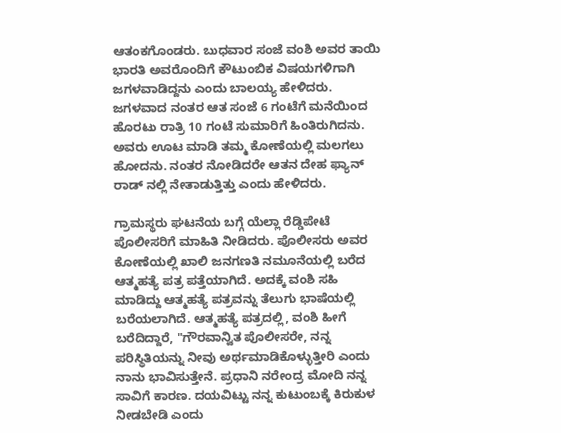ಆತಂಕಗೊಂಡರು. ಬುಧವಾರ ಸಂಜೆ ವಂಶಿ ಅವರ ತಾಯಿ ಭಾರತಿ ಅವರೊಂದಿಗೆ ಕೌಟುಂಬಿಕ ವಿಷಯಗಳಿಗಾಗಿ ಜಗಳವಾಡಿದ್ದನು ಎಂದು ಬಾಲಯ್ಯ ಹೇಳಿದರು. ಜಗಳವಾದ ನಂತರ ಆತ ಸಂಜೆ 6 ಗಂಟೆಗೆ ಮನೆಯಿಂದ ಹೊರಟು ರಾತ್ರಿ 10 ಗಂಟೆ ಸುಮಾರಿಗೆ ಹಿಂತಿರುಗಿದನು. ಅವರು ಊಟ ಮಾಡಿ ತಮ್ಮ ಕೋಣೆಯಲ್ಲಿ ಮಲಗಲು ಹೋದನು. ನಂತರ ನೋಡಿದರೇ ಆತನ ದೇಹ ಫ್ಯಾನ್ ರಾಡ್ ನಲ್ಲಿ ನೇತಾಡುತ್ತಿತ್ತು ಎಂದು ಹೇಳಿದರು.

ಗ್ರಾಮಸ್ಥರು ಘಟನೆಯ ಬಗ್ಗೆ ಯೆಲ್ಲಾ ರೆಡ್ಡಿಪೇಟೆ ಪೊಲೀಸರಿಗೆ ಮಾಹಿತಿ ನೀಡಿದರು. ಪೊಲೀಸರು ಅವರ ಕೋಣೆಯಲ್ಲಿ ಖಾಲಿ ಜನಗಣತಿ ನಮೂನೆಯಲ್ಲಿ ಬರೆದ ಆತ್ಮಹತ್ಯೆ ಪತ್ರ ಪತ್ತೆಯಾಗಿದೆ. ಅದಕ್ಕೆ ವಂಶಿ ಸಹಿ ಮಾಡಿದ್ದು ಆತ್ಮಹತ್ಯೆ ಪತ್ರವನ್ನು ತೆಲುಗು ಭಾಷೆಯಲ್ಲಿ ಬರೆಯಲಾಗಿದೆ. ಆತ್ಮಹತ್ಯೆ ಪತ್ರದಲ್ಲಿ, ವಂಶಿ ಹೀಗೆ ಬರೆದಿದ್ದಾರೆ, "ಗೌರವಾನ್ವಿತ ಪೊಲೀಸರೇ, ನನ್ನ ಪರಿಸ್ಥಿತಿಯನ್ನು ನೀವು ಅರ್ಥಮಾಡಿಕೊಳ್ಳುತ್ತೀರಿ ಎಂದು ನಾನು ಭಾವಿಸುತ್ತೇನೆ. ಪ್ರಧಾನಿ ನರೇಂದ್ರ ಮೋದಿ ನನ್ನ ಸಾವಿಗೆ ಕಾರಣ. ದಯವಿಟ್ಟು ನನ್ನ ಕುಟುಂಬಕ್ಕೆ ಕಿರುಕುಳ ನೀಡಬೇಡಿ ಎಂದು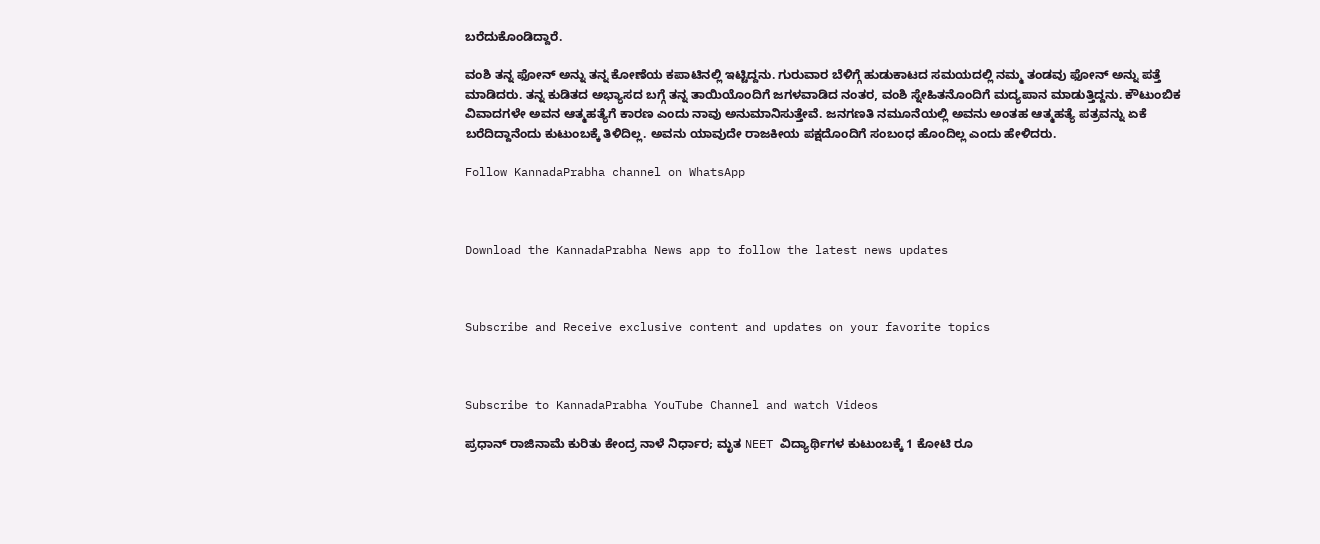ಬರೆದುಕೊಂಡಿದ್ದಾರೆ.

ವಂಶಿ ತನ್ನ ಫೋನ್ ಅನ್ನು ತನ್ನ ಕೋಣೆಯ ಕಪಾಟಿನಲ್ಲಿ ಇಟ್ಟಿದ್ದನು. ಗುರುವಾರ ಬೆಳಿಗ್ಗೆ ಹುಡುಕಾಟದ ಸಮಯದಲ್ಲಿ ನಮ್ಮ ತಂಡವು ಫೋನ್ ಅನ್ನು ಪತ್ತೆ ಮಾಡಿದರು. ತನ್ನ ಕುಡಿತದ ಅಭ್ಯಾಸದ ಬಗ್ಗೆ ತನ್ನ ತಾಯಿಯೊಂದಿಗೆ ಜಗಳವಾಡಿದ ನಂತರ, ವಂಶಿ ಸ್ನೇಹಿತನೊಂದಿಗೆ ಮದ್ಯಪಾನ ಮಾಡುತ್ತಿದ್ದನು. ಕೌಟುಂಬಿಕ ವಿವಾದಗಳೇ ಅವನ ಆತ್ಮಹತ್ಯೆಗೆ ಕಾರಣ ಎಂದು ನಾವು ಅನುಮಾನಿಸುತ್ತೇವೆ. ಜನಗಣತಿ ನಮೂನೆಯಲ್ಲಿ ಅವನು ಅಂತಹ ಆತ್ಮಹತ್ಯೆ ಪತ್ರವನ್ನು ಏಕೆ ಬರೆದಿದ್ದಾನೆಂದು ಕುಟುಂಬಕ್ಕೆ ತಿಳಿದಿಲ್ಲ. ಅವನು ಯಾವುದೇ ರಾಜಕೀಯ ಪಕ್ಷದೊಂದಿಗೆ ಸಂಬಂಧ ಹೊಂದಿಲ್ಲ ಎಂದು ಹೇಳಿದರು.

Follow KannadaPrabha channel on WhatsApp



Download the KannadaPrabha News app to follow the latest news updates



Subscribe and Receive exclusive content and updates on your favorite topics



Subscribe to KannadaPrabha YouTube Channel and watch Videos

ಪ್ರಧಾನ್ ರಾಜಿನಾಮೆ ಕುರಿತು ಕೇಂದ್ರ ನಾಳೆ ನಿರ್ಧಾರ; ಮೃತ NEET ವಿದ್ಯಾರ್ಥಿಗಳ ಕುಟುಂಬಕ್ಕೆ 1 ಕೋಟಿ ರೂ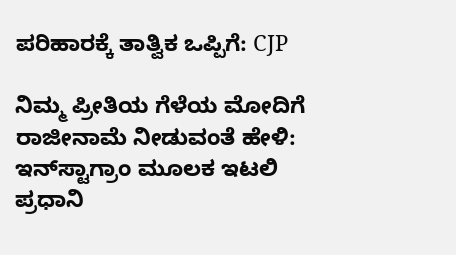ಪರಿಹಾರಕ್ಕೆ ತಾತ್ವಿಕ ಒಪ್ಪಿಗೆ: CJP

ನಿಮ್ಮ ಪ್ರೀತಿಯ ಗೆಳೆಯ ಮೋದಿಗೆ ರಾಜೀನಾಮೆ ನೀಡುವಂತೆ ಹೇಳಿ: ಇನ್‌ಸ್ಟಾಗ್ರಾಂ ಮೂಲಕ ಇಟಲಿ ಪ್ರಧಾನಿ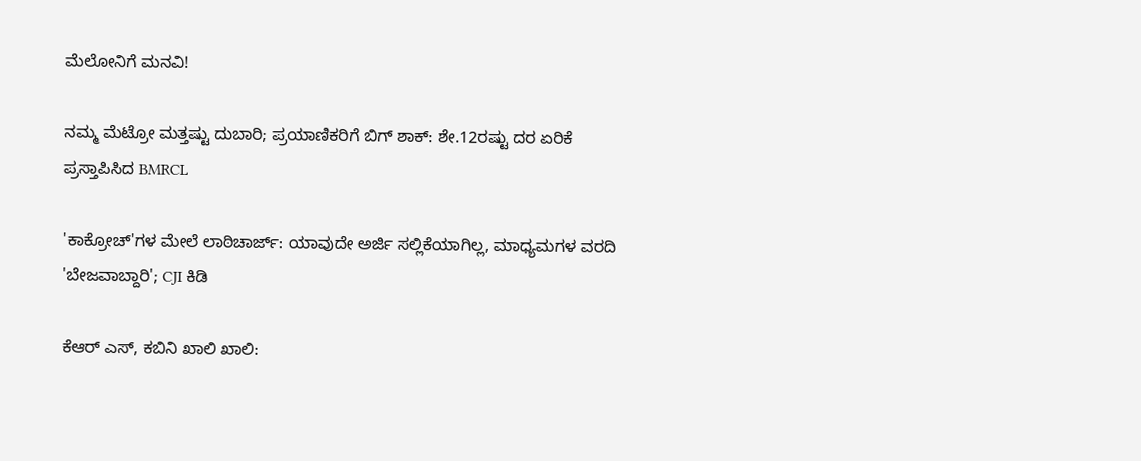ಮೆಲೋನಿಗೆ ಮನವಿ!

ನಮ್ಮ ಮೆಟ್ರೋ ಮತ್ತಷ್ಟು ದುಬಾರಿ; ಪ್ರಯಾಣಿಕರಿಗೆ ಬಿಗ್ ಶಾಕ್: ಶೇ.12ರಷ್ಟು ದರ ಏರಿಕೆ ಪ್ರಸ್ತಾಪಿಸಿದ BMRCL

'ಕಾಕ್ರೋಚ್'ಗಳ ಮೇಲೆ ಲಾಠಿಚಾರ್ಜ್: ಯಾವುದೇ ಅರ್ಜಿ ಸಲ್ಲಿಕೆಯಾಗಿಲ್ಲ, ಮಾಧ್ಯಮಗಳ ವರದಿ 'ಬೇಜವಾಬ್ದಾರಿ'; CJI ಕಿಡಿ

ಕೆಆರ್ ಎಸ್, ಕಬಿನಿ ಖಾಲಿ ಖಾಲಿ: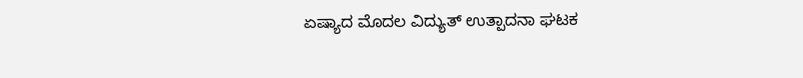ಏಷ್ಯಾದ ಮೊದಲ ವಿದ್ಯುತ್ ಉತ್ಪಾದನಾ ಘಟಕ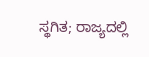ಸ್ಥಗಿತ; ರಾಜ್ಯದಲ್ಲಿ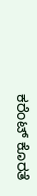ಕರೆಂಟ್ ಕೊರತೆ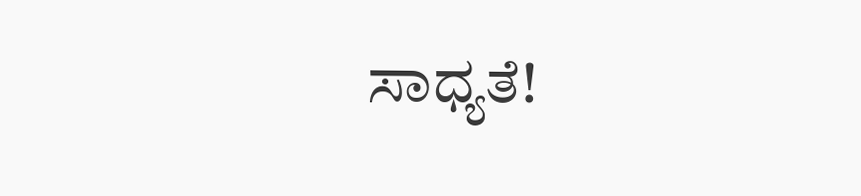ಸಾಧ್ಯತೆ!